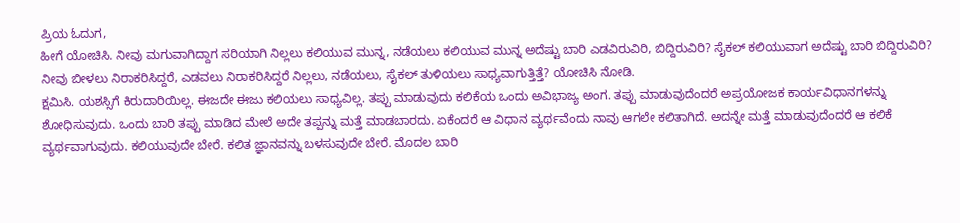ಪ್ರಿಯ ಓದುಗ,
ಹೀಗೆ ಯೋಚಿಸಿ. ನೀವು ಮಗುವಾಗಿದ್ದಾಗ ಸರಿಯಾಗಿ ನಿಲ್ಲಲು ಕಲಿಯುವ ಮುನ್ನ, ನಡೆಯಲು ಕಲಿಯುವ ಮುನ್ನ ಅದೆಷ್ಟು ಬಾರಿ ಎಡವಿರುವಿರಿ, ಬಿದ್ದಿರುವಿರಿ? ಸೈಕಲ್ ಕಲಿಯುವಾಗ ಅದೆಷ್ಟು ಬಾರಿ ಬಿದ್ದಿರುವಿರಿ? ನೀವು ಬೀಳಲು ನಿರಾಕರಿಸಿದ್ದರೆ, ಎಡವಲು ನಿರಾಕರಿಸಿದ್ದರೆ ನಿಲ್ಲಲು, ನಡೆಯಲು, ಸೈಕಲ್ ತುಳಿಯಲು ಸಾಧ್ಯವಾಗುತ್ತಿತ್ತೆ? ಯೋಚಿಸಿ ನೋಡಿ.
ಕ್ಷಮಿಸಿ. ಯಶಸ್ಸಿಗೆ ಕಿರುದಾರಿಯಿಲ್ಲ. ಈಜದೇ ಈಜು ಕಲಿಯಲು ಸಾಧ್ಯವಿಲ್ಲ. ತಪ್ಪು ಮಾಡುವುದು ಕಲಿಕೆಯ ಒಂದು ಅವಿಭಾಜ್ಯ ಅಂಗ. ತಪ್ಪು ಮಾಡುವುದೆಂದರೆ ಅಪ್ರಯೋಜಕ ಕಾರ್ಯವಿಧಾನಗಳನ್ನು ಶೋಧಿಸುವುದು. ಒಂದು ಬಾರಿ ತಪ್ಪು ಮಾಡಿದ ಮೇಲೆ ಅದೇ ತಪ್ಪನ್ನು ಮತ್ತೆ ಮಾಡಬಾರದು. ಏಕೆಂದರೆ ಆ ವಿಧಾನ ವ್ಯರ್ಥವೆಂದು ನಾವು ಆಗಲೇ ಕಲಿತಾಗಿದೆ. ಅದನ್ನೇ ಮತ್ತೆ ಮಾಡುವುದೆಂದರೆ ಆ ಕಲಿಕೆ ವ್ಯರ್ಥವಾಗುವುದು. ಕಲಿಯುವುದೇ ಬೇರೆ. ಕಲಿತ ಜ್ಞಾನವನ್ನು ಬಳಸುವುದೇ ಬೇರೆ. ಮೊದಲ ಬಾರಿ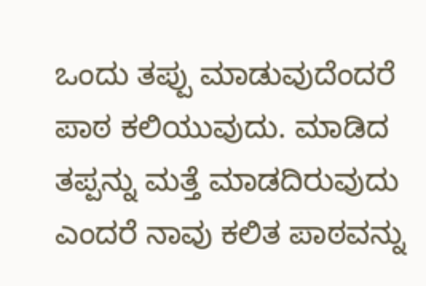ಒಂದು ತಪ್ಪು ಮಾಡುವುದೆಂದರೆ ಪಾಠ ಕಲಿಯುವುದು. ಮಾಡಿದ ತಪ್ಪನ್ನು ಮತ್ತೆ ಮಾಡದಿರುವುದು ಎಂದರೆ ನಾವು ಕಲಿತ ಪಾಠವನ್ನು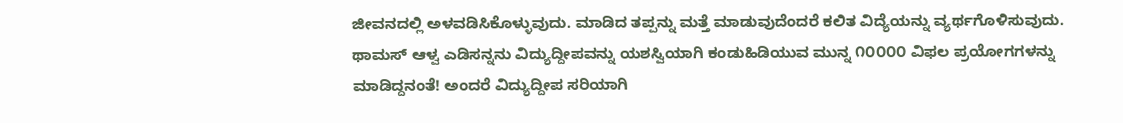ಜೀವನದಲ್ಲಿ ಅಳವಡಿಸಿಕೊಳ್ಳುವುದು. ಮಾಡಿದ ತಪ್ಪನ್ನು ಮತ್ತೆ ಮಾಡುವುದೆಂದರೆ ಕಲಿತ ವಿದ್ಯೆಯನ್ನು ವ್ಯರ್ಥಗೊಳಿಸುವುದು.
ಥಾಮಸ್ ಆಳ್ವ ಎಡಿಸನ್ನನು ವಿದ್ಯುದ್ದೀಪವನ್ನು ಯಶಸ್ವಿಯಾಗಿ ಕಂಡುಹಿಡಿಯುವ ಮುನ್ನ ೧೦೦೦೦ ವಿಫಲ ಪ್ರಯೋಗಗಳನ್ನು ಮಾಡಿದ್ದನಂತೆ! ಅಂದರೆ ವಿದ್ಯುದ್ದೀಪ ಸರಿಯಾಗಿ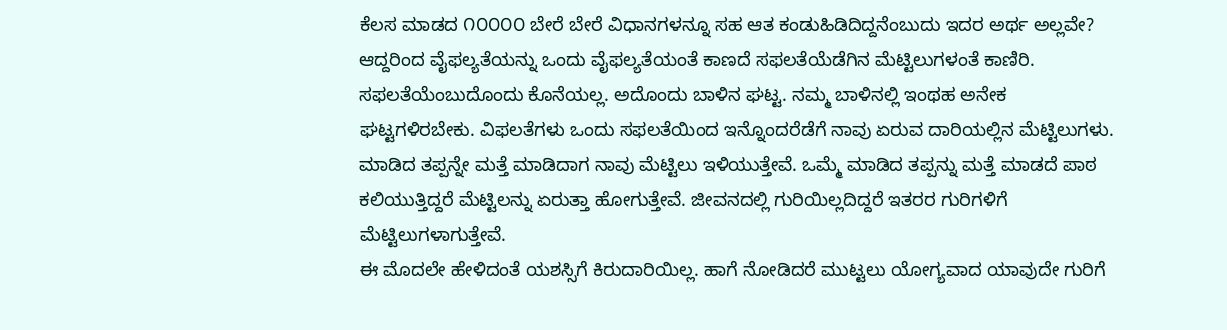ಕೆಲಸ ಮಾಡದ ೧೦೦೦೦ ಬೇರೆ ಬೇರೆ ವಿಧಾನಗಳನ್ನೂ ಸಹ ಆತ ಕಂಡುಹಿಡಿದಿದ್ದನೆಂಬುದು ಇದರ ಅರ್ಥ ಅಲ್ಲವೇ? ಆದ್ದರಿಂದ ವೈಫಲ್ಯತೆಯನ್ನು ಒಂದು ವೈಫಲ್ಯತೆಯಂತೆ ಕಾಣದೆ ಸಫಲತೆಯೆಡೆಗಿನ ಮೆಟ್ಟಿಲುಗಳಂತೆ ಕಾಣಿರಿ. ಸಫಲತೆಯೆಂಬುದೊಂದು ಕೊನೆಯಲ್ಲ. ಅದೊಂದು ಬಾಳಿನ ಘಟ್ಟ. ನಮ್ಮ ಬಾಳಿನಲ್ಲಿ ಇಂಥಹ ಅನೇಕ ಘಟ್ಟಗಳಿರಬೇಕು. ವಿಫಲತೆಗಳು ಒಂದು ಸಫಲತೆಯಿಂದ ಇನ್ನೊಂದರೆಡೆಗೆ ನಾವು ಏರುವ ದಾರಿಯಲ್ಲಿನ ಮೆಟ್ಟಿಲುಗಳು. ಮಾಡಿದ ತಪ್ಪನ್ನೇ ಮತ್ತೆ ಮಾಡಿದಾಗ ನಾವು ಮೆಟ್ಟಿಲು ಇಳಿಯುತ್ತೇವೆ. ಒಮ್ಮೆ ಮಾಡಿದ ತಪ್ಪನ್ನು ಮತ್ತೆ ಮಾಡದೆ ಪಾಠ ಕಲಿಯುತ್ತಿದ್ದರೆ ಮೆಟ್ಟಿಲನ್ನು ಏರುತ್ತಾ ಹೋಗುತ್ತೇವೆ. ಜೀವನದಲ್ಲಿ ಗುರಿಯಿಲ್ಲದಿದ್ದರೆ ಇತರರ ಗುರಿಗಳಿಗೆ ಮೆಟ್ಟಿಲುಗಳಾಗುತ್ತೇವೆ.
ಈ ಮೊದಲೇ ಹೇಳಿದಂತೆ ಯಶಸ್ಸಿಗೆ ಕಿರುದಾರಿಯಿಲ್ಲ. ಹಾಗೆ ನೋಡಿದರೆ ಮುಟ್ಟಲು ಯೋಗ್ಯವಾದ ಯಾವುದೇ ಗುರಿಗೆ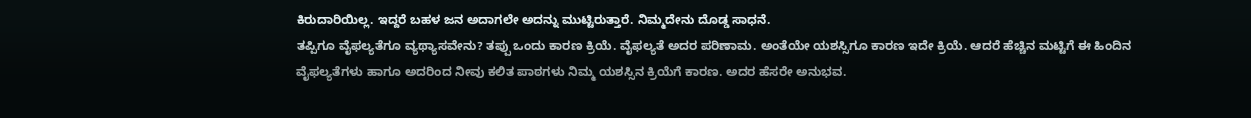ಕಿರುದಾರಿಯಿಲ್ಲ. ಇದ್ದರೆ ಬಹಳ ಜನ ಅದಾಗಲೇ ಅದನ್ನು ಮುಟ್ಟಿರುತ್ತಾರೆ. ನಿಮ್ಮದೇನು ದೊಡ್ಡ ಸಾಧನೆ.
ತಪ್ಪಿಗೂ ವೈಫಲ್ಯತೆಗೂ ವ್ಯಥ್ಯಾಸವೇನು? ತಪ್ಪು ಒಂದು ಕಾರಣ ಕ್ರಿಯೆ. ವೈಫಲ್ಯತೆ ಅದರ ಪರಿಣಾಮ. ಅಂತೆಯೇ ಯಶಸ್ಸಿಗೂ ಕಾರಣ ಇದೇ ಕ್ರಿಯೆ. ಆದರೆ ಹೆಚ್ಚಿನ ಮಟ್ಟಿಗೆ ಈ ಹಿಂದಿನ ವೈಫಲ್ಯತೆಗಳು ಹಾಗೂ ಅದರಿಂದ ನೀವು ಕಲಿತ ಪಾಠಗಳು ನಿಮ್ಮ ಯಶಸ್ಸಿನ ಕ್ರಿಯೆಗೆ ಕಾರಣ. ಅದರ ಹೆಸರೇ ಅನುಭವ.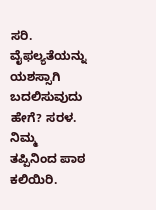ಸರಿ. ವೈಫಲ್ಯತೆಯನ್ನು ಯಶಸ್ಸಾಗಿ ಬದಲಿಸುವುದು ಹೇಗೆ? ಸರಳ. ನಿಮ್ಮ ತಪ್ಪಿನಿಂದ ಪಾಠ ಕಲಿಯಿರಿ.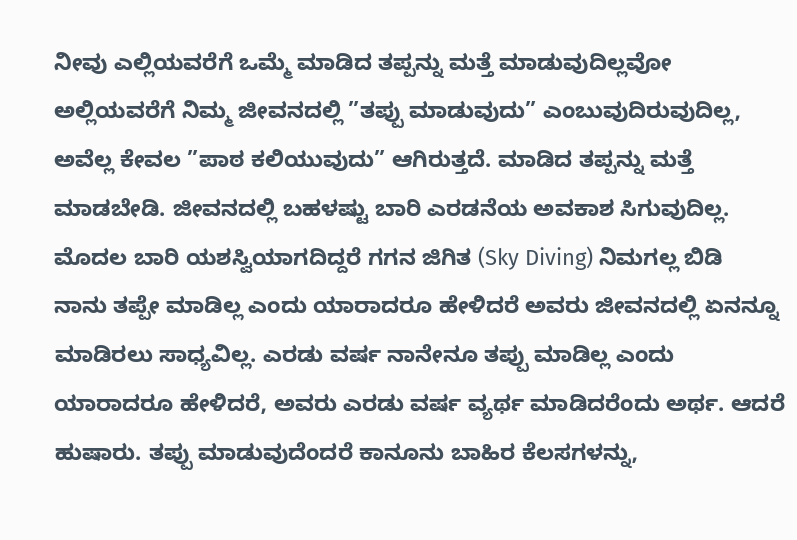ನೀವು ಎಲ್ಲಿಯವರೆಗೆ ಒಮ್ಮೆ ಮಾಡಿದ ತಪ್ಪನ್ನು ಮತ್ತೆ ಮಾಡುವುದಿಲ್ಲವೋ ಅಲ್ಲಿಯವರೆಗೆ ನಿಮ್ಮ ಜೀವನದಲ್ಲಿ ”ತಪ್ಪು ಮಾಡುವುದು” ಎಂಬುವುದಿರುವುದಿಲ್ಲ, ಅವೆಲ್ಲ ಕೇವಲ ”ಪಾಠ ಕಲಿಯುವುದು” ಆಗಿರುತ್ತದೆ. ಮಾಡಿದ ತಪ್ಪನ್ನು ಮತ್ತೆ ಮಾಡಬೇಡಿ. ಜೀವನದಲ್ಲಿ ಬಹಳಷ್ಟು ಬಾರಿ ಎರಡನೆಯ ಅವಕಾಶ ಸಿಗುವುದಿಲ್ಲ. ಮೊದಲ ಬಾರಿ ಯಶಸ್ವಿಯಾಗದಿದ್ದರೆ ಗಗನ ಜಿಗಿತ (Sky Diving) ನಿಮಗಲ್ಲ ಬಿಡಿ
ನಾನು ತಪ್ಪೇ ಮಾಡಿಲ್ಲ ಎಂದು ಯಾರಾದರೂ ಹೇಳಿದರೆ ಅವರು ಜೀವನದಲ್ಲಿ ಏನನ್ನೂ ಮಾಡಿರಲು ಸಾಧ್ಯವಿಲ್ಲ. ಎರಡು ವರ್ಷ ನಾನೇನೂ ತಪ್ಪು ಮಾಡಿಲ್ಲ ಎಂದು ಯಾರಾದರೂ ಹೇಳಿದರೆ, ಅವರು ಎರಡು ವರ್ಷ ವ್ಯರ್ಥ ಮಾಡಿದರೆಂದು ಅರ್ಥ. ಆದರೆ ಹುಷಾರು. ತಪ್ಪು ಮಾಡುವುದೆಂದರೆ ಕಾನೂನು ಬಾಹಿರ ಕೆಲಸಗಳನ್ನು,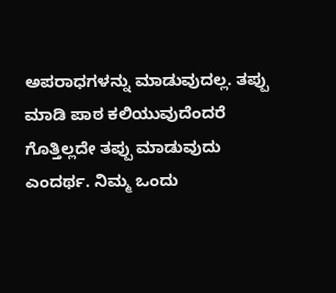ಅಪರಾಧಗಳನ್ನು ಮಾಡುವುದಲ್ಲ. ತಪ್ಪು ಮಾಡಿ ಪಾಠ ಕಲಿಯುವುದೆಂದರೆ ಗೊತ್ತಿಲ್ಲದೇ ತಪ್ಪು ಮಾಡುವುದು ಎಂದರ್ಥ. ನಿಮ್ಮ ಒಂದು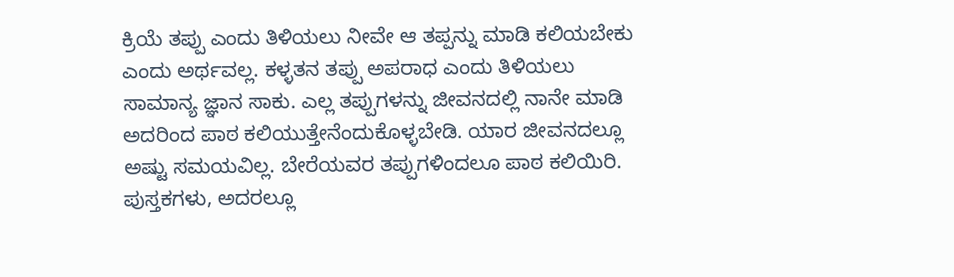ಕ್ರಿಯೆ ತಪ್ಪು ಎಂದು ತಿಳಿಯಲು ನೀವೇ ಆ ತಪ್ಪನ್ನು ಮಾಡಿ ಕಲಿಯಬೇಕು ಎಂದು ಅರ್ಥವಲ್ಲ. ಕಳ್ಳತನ ತಪ್ಪು ಅಪರಾಧ ಎಂದು ತಿಳಿಯಲು ಸಾಮಾನ್ಯ ಜ್ಞಾನ ಸಾಕು. ಎಲ್ಲ ತಪ್ಪುಗಳನ್ನು ಜೀವನದಲ್ಲಿ ನಾನೇ ಮಾಡಿ ಅದರಿಂದ ಪಾಠ ಕಲಿಯುತ್ತೇನೆಂದುಕೊಳ್ಳಬೇಡಿ. ಯಾರ ಜೀವನದಲ್ಲೂ ಅಷ್ಟು ಸಮಯವಿಲ್ಲ. ಬೇರೆಯವರ ತಪ್ಪುಗಳಿಂದಲೂ ಪಾಠ ಕಲಿಯಿರಿ. ಪುಸ್ತಕಗಳು, ಅದರಲ್ಲೂ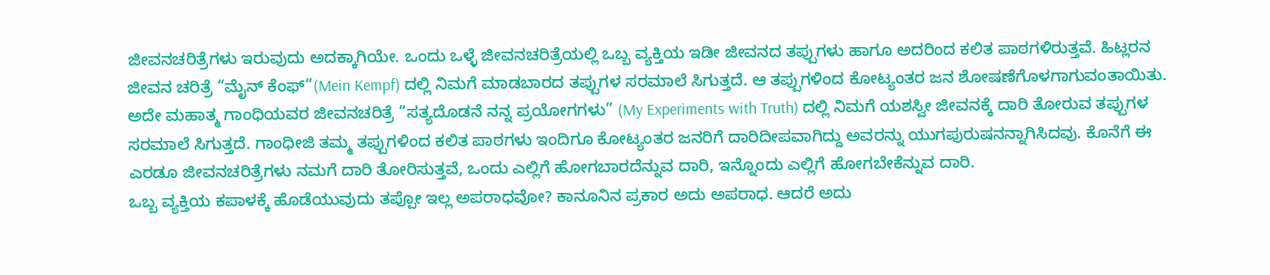ಜೀವನಚರಿತ್ರೆಗಳು ಇರುವುದು ಅದಕ್ಕಾಗಿಯೇ. ಒಂದು ಒಳ್ಳೆ ಜೀವನಚರಿತ್ರೆಯಲ್ಲಿ ಒಬ್ಬ ವ್ಯಕ್ತಿಯ ಇಡೀ ಜೀವನದ ತಪ್ಪುಗಳು ಹಾಗೂ ಅದರಿಂದ ಕಲಿತ ಪಾಠಗಳಿರುತ್ತವೆ. ಹಿಟ್ಲರನ ಜೀವನ ಚರಿತ್ರೆ “ಮೈನ್ ಕೆಂಫ್”(Mein Kempf) ದಲ್ಲಿ ನಿಮಗೆ ಮಾಡಬಾರದ ತಪ್ಪುಗಳ ಸರಮಾಲೆ ಸಿಗುತ್ತದೆ. ಆ ತಪ್ಪುಗಳಿಂದ ಕೋಟ್ಯಂತರ ಜನ ಶೋಷಣೆಗೊಳಗಾಗುವಂತಾಯಿತು. ಅದೇ ಮಹಾತ್ಮ ಗಾಂಧಿಯವರ ಜೀವನಚರಿತ್ರೆ “ಸತ್ಯದೊಡನೆ ನನ್ನ ಪ್ರಯೋಗಗಳು” (My Experiments with Truth) ದಲ್ಲಿ ನಿಮಗೆ ಯಶಸ್ವೀ ಜೀವನಕ್ಕೆ ದಾರಿ ತೋರುವ ತಪ್ಪುಗಳ ಸರಮಾಲೆ ಸಿಗುತ್ತದೆ. ಗಾಂಧೀಜಿ ತಮ್ಮ ತಪ್ಪುಗಳಿಂದ ಕಲಿತ ಪಾಠಗಳು ಇಂದಿಗೂ ಕೋಟ್ಯಂತರ ಜನರಿಗೆ ದಾರಿದೀಪವಾಗಿದ್ದು ಅವರನ್ನು ಯುಗಪುರುಷನನ್ನಾಗಿಸಿದವು. ಕೊನೆಗೆ ಈ ಎರಡೂ ಜೀವನಚರಿತ್ರೆಗಳು ನಮಗೆ ದಾರಿ ತೋರಿಸುತ್ತವೆ, ಒಂದು ಎಲ್ಲಿಗೆ ಹೋಗಬಾರದೆನ್ನುವ ದಾರಿ, ಇನ್ನೊಂದು ಎಲ್ಲಿಗೆ ಹೋಗಬೇಕೆನ್ನುವ ದಾರಿ.
ಒಬ್ಬ ವ್ಯಕ್ತಿಯ ಕಪಾಳಕ್ಕೆ ಹೊಡೆಯುವುದು ತಪ್ಪೋ ಇಲ್ಲ ಅಪರಾಧವೋ? ಕಾನೂನಿನ ಪ್ರಕಾರ ಅದು ಅಪರಾಧ. ಆದರೆ ಅದು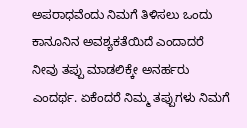ಅಪರಾಧವೆಂದು ನಿಮಗೆ ತಿಳಿಸಲು ಒಂದು ಕಾನೂನಿನ ಅವಶ್ಯಕತೆಯಿದೆ ಎಂದಾದರೆ ನೀವು ತಪ್ಪು ಮಾಡಲಿಕ್ಕೇ ಅನರ್ಹರು ಎಂದರ್ಥ. ಏಕೆಂದರೆ ನಿಮ್ಮ ತಪ್ಪುಗಳು ನಿಮಗೆ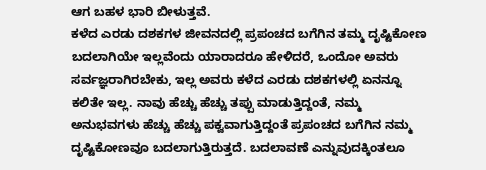ಆಗ ಬಹಳ ಭಾರಿ ಬೀಳುತ್ತವೆ.
ಕಳೆದ ಎರಡು ದಶಕಗಳ ಜೀವನದಲ್ಲಿ ಪ್ರಪಂಚದ ಬಗೆಗಿನ ತಮ್ಮ ದೃಷ್ಟಿಕೋಣ ಬದಲಾಗಿಯೇ ಇಲ್ಲವೆಂದು ಯಾರಾದರೂ ಹೇಳಿದರೆ, ಒಂದೋ ಅವರು ಸರ್ವಜ್ಞರಾಗಿರಬೇಕು, ಇಲ್ಲ ಅವರು ಕಳೆದ ಎರಡು ದಶಕಗಳಲ್ಲಿ ಏನನ್ನೂ ಕಲಿತೇ ಇಲ್ಲ. ನಾವು ಹೆಚ್ಚು ಹೆಚ್ಚು ತಪ್ಪು ಮಾಡುತ್ತಿದ್ದಂತೆ, ನಮ್ಮ ಅನುಭವಗಳು ಹೆಚ್ಚು ಹೆಚ್ಚು ಪಕ್ವವಾಗುತ್ತಿದ್ದಂತೆ ಪ್ರಪಂಚದ ಬಗೆಗಿನ ನಮ್ಮ ದೃಷ್ಟಿಕೋಣವೂ ಬದಲಾಗುತ್ತಿರುತ್ತದೆ. ಬದಲಾವಣೆ ಎನ್ನುವುದಕ್ಕಿಂತಲೂ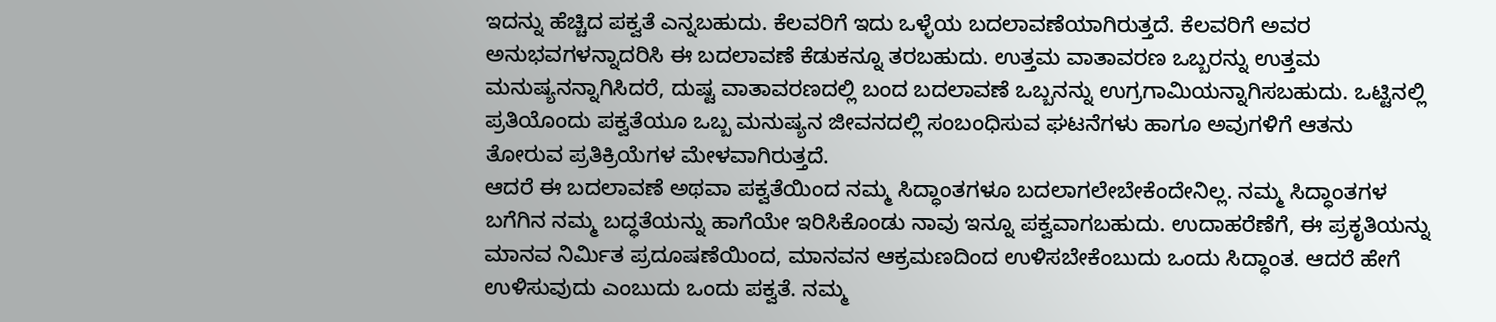ಇದನ್ನು ಹೆಚ್ಚಿದ ಪಕ್ವತೆ ಎನ್ನಬಹುದು. ಕೆಲವರಿಗೆ ಇದು ಒಳ್ಳೆಯ ಬದಲಾವಣೆಯಾಗಿರುತ್ತದೆ. ಕೆಲವರಿಗೆ ಅವರ ಅನುಭವಗಳನ್ನಾದರಿಸಿ ಈ ಬದಲಾವಣೆ ಕೆಡುಕನ್ನೂ ತರಬಹುದು. ಉತ್ತಮ ವಾತಾವರಣ ಒಬ್ಬರನ್ನು ಉತ್ತಮ ಮನುಷ್ಯನನ್ನಾಗಿಸಿದರೆ, ದುಷ್ಟ ವಾತಾವರಣದಲ್ಲಿ ಬಂದ ಬದಲಾವಣೆ ಒಬ್ಬನನ್ನು ಉಗ್ರಗಾಮಿಯನ್ನಾಗಿಸಬಹುದು. ಒಟ್ಟಿನಲ್ಲಿ ಪ್ರತಿಯೊಂದು ಪಕ್ವತೆಯೂ ಒಬ್ಬ ಮನುಷ್ಯನ ಜೀವನದಲ್ಲಿ ಸಂಬಂಧಿಸುವ ಘಟನೆಗಳು ಹಾಗೂ ಅವುಗಳಿಗೆ ಆತನು ತೋರುವ ಪ್ರತಿಕ್ರಿಯೆಗಳ ಮೇಳವಾಗಿರುತ್ತದೆ.
ಆದರೆ ಈ ಬದಲಾವಣೆ ಅಥವಾ ಪಕ್ವತೆಯಿಂದ ನಮ್ಮ ಸಿದ್ಧಾಂತಗಳೂ ಬದಲಾಗಲೇಬೇಕೆಂದೇನಿಲ್ಲ. ನಮ್ಮ ಸಿದ್ಧಾಂತಗಳ ಬಗೆಗಿನ ನಮ್ಮ ಬದ್ಧತೆಯನ್ನು ಹಾಗೆಯೇ ಇರಿಸಿಕೊಂಡು ನಾವು ಇನ್ನೂ ಪಕ್ವವಾಗಬಹುದು. ಉದಾಹರೆಣೆಗೆ, ಈ ಪ್ರಕೃತಿಯನ್ನು ಮಾನವ ನಿರ್ಮಿತ ಪ್ರದೂಷಣೆಯಿಂದ, ಮಾನವನ ಆಕ್ರಮಣದಿಂದ ಉಳಿಸಬೇಕೆಂಬುದು ಒಂದು ಸಿದ್ಧಾಂತ. ಆದರೆ ಹೇಗೆ ಉಳಿಸುವುದು ಎಂಬುದು ಒಂದು ಪಕ್ವತೆ. ನಮ್ಮ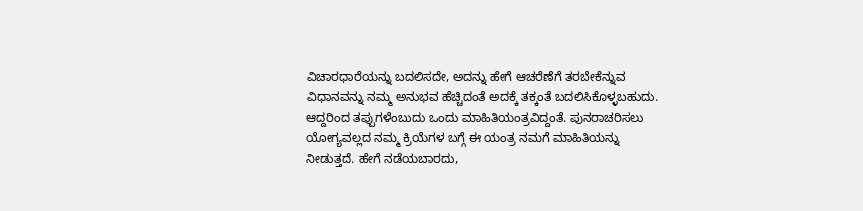ವಿಚಾರಧಾರೆಯನ್ನು ಬದಲಿಸದೇ, ಅದನ್ನು ಹೇಗೆ ಆಚರೆಣೆಗೆ ತರಬೇಕೆನ್ನುವ ವಿಧಾನವನ್ನು ನಮ್ಮ ಅನುಭವ ಹೆಚ್ಚಿದಂತೆ ಅದಕ್ಕೆ ತಕ್ಕಂತೆ ಬದಲಿಸಿಕೊಳ್ಳಬಹುದು.
ಆದ್ದರಿಂದ ತಪ್ಪುಗಳೆಂಬುದು ಒಂದು ಮಾಹಿತಿಯಂತ್ರವಿದ್ದಂತೆ. ಪುನರಾಚರಿಸಲು ಯೋಗ್ಯವಲ್ಲದ ನಮ್ಮ ಕ್ರಿಯೆಗಳ ಬಗ್ಗೆ ಈ ಯಂತ್ರ ನಮಗೆ ಮಾಹಿತಿಯನ್ನು ನೀಡುತ್ತದೆ. ಹೇಗೆ ನಡೆಯಬಾರದು,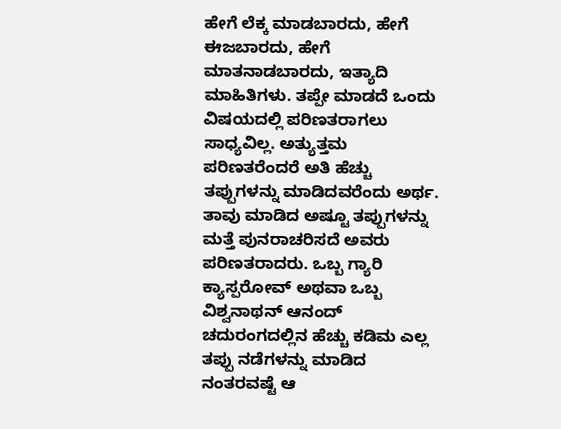ಹೇಗೆ ಲೆಕ್ಕ ಮಾಡಬಾರದು, ಹೇಗೆ ಈಜಬಾರದು, ಹೇಗೆ ಮಾತನಾಡಬಾರದು, ಇತ್ಯಾದಿ ಮಾಹಿತಿಗಳು. ತಪ್ಪೇ ಮಾಡದೆ ಒಂದು ವಿಷಯದಲ್ಲಿ ಪರಿಣತರಾಗಲು ಸಾಧ್ಯವಿಲ್ಲ. ಅತ್ಯುತ್ತಮ ಪರಿಣತರೆಂದರೆ ಅತಿ ಹೆಚ್ಚು ತಪ್ಪುಗಳನ್ನು ಮಾಡಿದವರೆಂದು ಅರ್ಥ. ತಾವು ಮಾಡಿದ ಅಷ್ಟೂ ತಪ್ಪುಗಳನ್ನು ಮತ್ತೆ ಪುನರಾಚರಿಸದೆ ಅವರು ಪರಿಣತರಾದರು. ಒಬ್ಬ ಗ್ಯಾರಿ ಕ್ಯಾಸ್ಪರೋವ್ ಅಥವಾ ಒಬ್ಬ ವಿಶ್ವನಾಥನ್ ಆನಂದ್ ಚದುರಂಗದಲ್ಲಿನ ಹೆಚ್ಚು ಕಡಿಮ ಎಲ್ಲ ತಪ್ಪು ನಡೆಗಳನ್ನು ಮಾಡಿದ ನಂತರವಷ್ಟೆ ಆ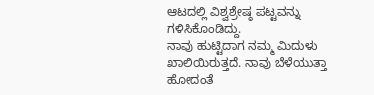ಆಟದಲ್ಲಿ ವಿಶ್ವಶ್ರೇಷ್ಠ ಪಟ್ಟವನ್ನು ಗಳಿಸಿಕೊಂಡಿದ್ದು.
ನಾವು ಹುಟ್ಟಿದಾಗ ನಮ್ಮ ಮಿದುಳು ಖಾಲಿಯಿರುತ್ತದೆ. ನಾವು ಬೆಳೆಯುತ್ತಾ ಹೋದಂತೆ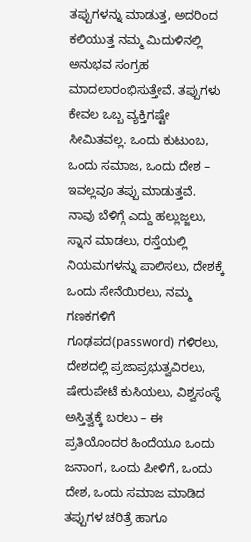ತಪ್ಪುಗಳನ್ನು ಮಾಡುತ್ತ, ಅದರಿಂದ ಕಲಿಯುತ್ತ ನಮ್ಮ ಮಿದುಳಿನಲ್ಲಿ ಅನುಭವ ಸಂಗ್ರಹ ಮಾದಲಾರಂಭಿಸುತ್ತೇವೆ. ತಪ್ಪುಗಳು ಕೇವಲ ಒಬ್ಬ ವ್ಯಕ್ತಿಗಷ್ಟೇ ಸೀಮಿತವಲ್ಲ. ಒಂದು ಕುಟುಂಬ, ಒಂದು ಸಮಾಜ, ಒಂದು ದೇಶ – ಇವಲ್ಲವೂ ತಪ್ಪು ಮಾಡುತ್ತವೆ. ನಾವು ಬೆಳಿಗ್ಗೆ ಎದ್ದು ಹಲ್ಲುಜ್ಜಲು, ಸ್ನಾನ ಮಾಡಲು, ರಸ್ತೆಯಲ್ಲಿ ನಿಯಮಗಳನ್ನು ಪಾಲಿಸಲು, ದೇಶಕ್ಕೆ ಒಂದು ಸೇನೆಯಿರಲು, ನಮ್ಮ ಗಣಕಗಳಿಗೆ ಗೂಢಪದ(password) ಗಳಿರಲು, ದೇಶದಲ್ಲಿ ಪ್ರಜಾಪ್ರಭುತ್ವವಿರಲು, ಷೇರುಪೇಟೆ ಕುಸಿಯಲು, ವಿಶ್ವಸಂಸ್ಥೆ ಅಸ್ತಿತ್ವಕ್ಕೆ ಬರಲು – ಈ ಪ್ರತಿಯೊಂದರ ಹಿಂದೆಯೂ ಒಂದು ಜನಾಂಗ, ಒಂದು ಪೀಳಿಗೆ, ಒಂದು ದೇಶ, ಒಂದು ಸಮಾಜ ಮಾಡಿದ ತಪ್ಪುಗಳ ಚರಿತ್ರೆ ಹಾಗೂ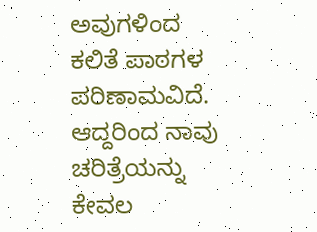ಅವುಗಳಿಂದ ಕಲಿತೆ ಪಾಠಗಳ ಪರಿಣಾಮವಿದೆ. ಆದ್ದರಿಂದ ನಾವು ಚರಿತ್ರೆಯನ್ನು ಕೇವಲ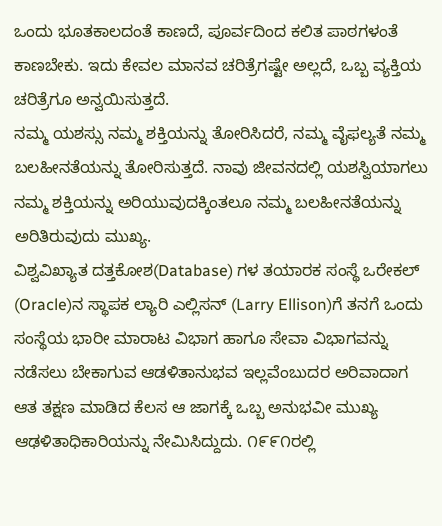ಒಂದು ಭೂತಕಾಲದಂತೆ ಕಾಣದೆ, ಪೂರ್ವದಿಂದ ಕಲಿತ ಪಾಠಗಳಂತೆ ಕಾಣಬೇಕು. ಇದು ಕೇವಲ ಮಾನವ ಚರಿತ್ರೆಗಷ್ಟೇ ಅಲ್ಲದೆ, ಒಬ್ಬ ವ್ಯಕ್ತಿಯ ಚರಿತ್ರೆಗೂ ಅನ್ವಯಿಸುತ್ತದೆ.
ನಮ್ಮ ಯಶಸ್ಸು ನಮ್ಮ ಶಕ್ತಿಯನ್ನು ತೋರಿಸಿದರೆ, ನಮ್ಮ ವೈಫಲ್ಯತೆ ನಮ್ಮ ಬಲಹೀನತೆಯನ್ನು ತೋರಿಸುತ್ತದೆ. ನಾವು ಜೀವನದಲ್ಲಿ ಯಶಸ್ವಿಯಾಗಲು ನಮ್ಮ ಶಕ್ತಿಯನ್ನು ಅರಿಯುವುದಕ್ಕಿಂತಲೂ ನಮ್ಮ ಬಲಹೀನತೆಯನ್ನು ಅರಿತಿರುವುದು ಮುಖ್ಯ.
ವಿಶ್ವವಿಖ್ಯಾತ ದತ್ತಕೋಶ(Database) ಗಳ ತಯಾರಕ ಸಂಸ್ಥೆ ಒರೇಕಲ್ (Oracle)ನ ಸ್ಥಾಪಕ ಲ್ಯಾರಿ ಎಲ್ಲಿಸನ್ (Larry Ellison)ಗೆ ತನಗೆ ಒಂದು ಸಂಸ್ಥೆಯ ಭಾರೀ ಮಾರಾಟ ವಿಭಾಗ ಹಾಗೂ ಸೇವಾ ವಿಭಾಗವನ್ನು ನಡೆಸಲು ಬೇಕಾಗುವ ಆಡಳಿತಾನುಭವ ಇಲ್ಲವೆಂಬುದರ ಅರಿವಾದಾಗ ಆತ ತಕ್ಷಣ ಮಾಡಿದ ಕೆಲಸ ಆ ಜಾಗಕ್ಕೆ ಒಬ್ಬ ಅನುಭವೀ ಮುಖ್ಯ ಆಢಳಿತಾಧಿಕಾರಿಯನ್ನು ನೇಮಿಸಿದ್ದುದು. ೧೯೯೧ರಲ್ಲಿ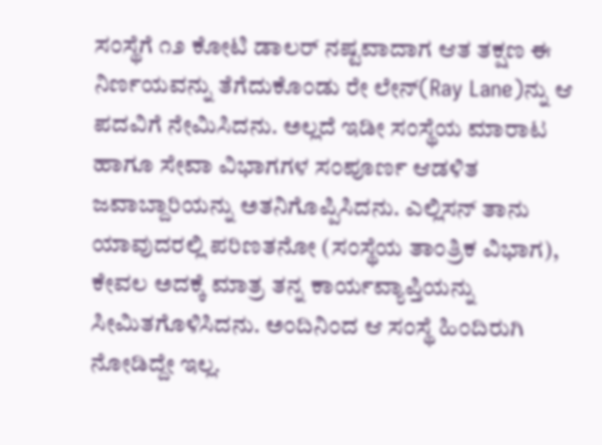ಸಂಸ್ಥೆಗೆ ೧೨ ಕೋಟಿ ಡಾಲರ್ ನಷ್ಟವಾದಾಗ ಆತ ತಕ್ಷಣ ಈ ನಿರ್ಣಯವನ್ನು ತೆಗೆದುಕೊಂಡು ರೇ ಲೇನ್(Ray Lane)ನ್ನು ಆ ಪದವಿಗೆ ನೇಮಿಸಿದನು. ಅಲ್ಲದೆ ಇಡೀ ಸಂಸ್ಥೆಯ ಮಾರಾಟ ಹಾಗೂ ಸೇವಾ ವಿಭಾಗಗಳ ಸಂಪೂರ್ಣ ಆಡಳಿತ ಜವಾಬ್ದಾರಿಯನ್ನು ಅತನಿಗೊಪ್ಪಿಸಿದನು. ಎಲ್ಲಿಸನ್ ತಾನು ಯಾವುದರಲ್ಲಿ ಪರಿಣತನೋ (ಸಂಸ್ಥೆಯ ತಾಂತ್ರಿಕ ವಿಭಾಗ), ಕೇವಲ ಅದಕ್ಕೆ ಮಾತ್ರ ತನ್ನ ಕಾರ್ಯವ್ಯಾಪ್ತಿಯನ್ನು ಸೀಮಿತಗೊಳಿಸಿದನು. ಅಂದಿನಿಂದ ಆ ಸಂಸ್ಥೆ ಹಿಂದಿರುಗಿ ನೋಡಿದ್ದೇ ಇಲ್ಲ.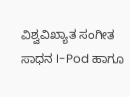ವಿಶ್ವವಿಖ್ಯಾತ ಸಂಗೀತ ಸಾಧನ I-Pod ಹಾಗೂ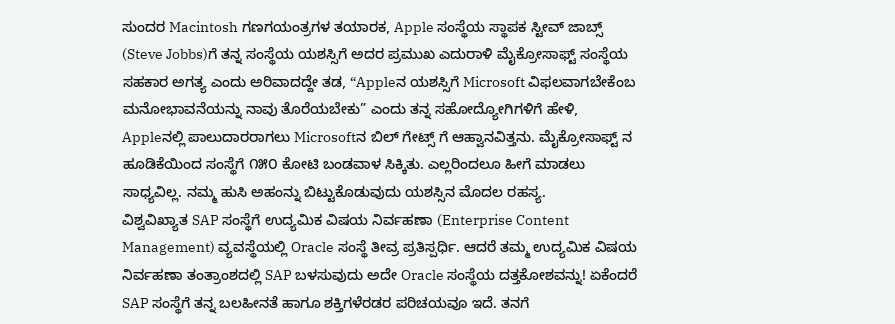ಸುಂದರ Macintosh ಗಣಗಯಂತ್ರಗಳ ತಯಾರಕ, Apple ಸಂಸ್ಥೆಯ ಸ್ಥಾಪಕ ಸ್ಟೀವ್ ಜಾಬ್ಸ್ (Steve Jobbs)ಗೆ ತನ್ನ ಸಂಸ್ಥೆಯ ಯಶಸ್ಸಿಗೆ ಅದರ ಪ್ರಮುಖ ಎದುರಾಳಿ ಮೈಕ್ರೋಸಾಫ್ಟ್ ಸಂಸ್ಥೆಯ ಸಹಕಾರ ಅಗತ್ಯ ಎಂದು ಅರಿವಾದದ್ದೇ ತಡ, “Appleನ ಯಶಸ್ಸಿಗೆ Microsoft ವಿಫಲವಾಗಬೇಕೆಂಬ ಮನೋಭಾವನೆಯನ್ನು ನಾವು ತೊರೆಯಬೇಕು” ಎಂದು ತನ್ನ ಸಹೋದ್ಯೋಗಿಗಳಿಗೆ ಹೇಳಿ, Appleನಲ್ಲಿ ಪಾಲುದಾರರಾಗಲು Microsoftನ ಬಿಲ್ ಗೇಟ್ಸ್ ಗೆ ಆಹ್ವಾನವಿತ್ತನು. ಮೈಕ್ರೋಸಾಫ್ಟ್ ನ ಹೂಡಿಕೆಯಿಂದ ಸಂಸ್ಥೆಗೆ ೧೫೦ ಕೋಟಿ ಬಂಡವಾಳ ಸಿಕ್ಕಿತು. ಎಲ್ಲರಿಂದಲೂ ಹೀಗೆ ಮಾಡಲು ಸಾಧ್ಯವಿಲ್ಲ. ನಮ್ಮ ಹುಸಿ ಅಹಂನ್ನು ಬಿಟ್ಟುಕೊಡುವುದು ಯಶಸ್ಸಿನ ಮೊದಲ ರಹಸ್ಯ.
ವಿಶ್ವವಿಖ್ಯಾತ SAP ಸಂಸ್ಥೆಗೆ ಉದ್ಯಮಿಕ ವಿಷಯ ನಿರ್ವಹಣಾ (Enterprise Content Management) ವ್ಯವಸ್ಥೆಯಲ್ಲಿ Oracle ಸಂಸ್ಥೆ ತೀವ್ರ ಪ್ರತಿಸ್ಪರ್ಧಿ. ಆದರೆ ತಮ್ಮ ಉದ್ಯಮಿಕ ವಿಷಯ ನಿರ್ವಹಣಾ ತಂತ್ರಾಂಶದಲ್ಲಿ SAP ಬಳಸುವುದು ಅದೇ Oracle ಸಂಸ್ಥೆಯ ದತ್ತಕೋಶವನ್ನು! ಏಕೆಂದರೆ SAP ಸಂಸ್ಥೆಗೆ ತನ್ನ ಬಲಹೀನತೆ ಹಾಗೂ ಶಕ್ತಿಗಳೆರಡರ ಪರಿಚಯವೂ ಇದೆ. ತನಗೆ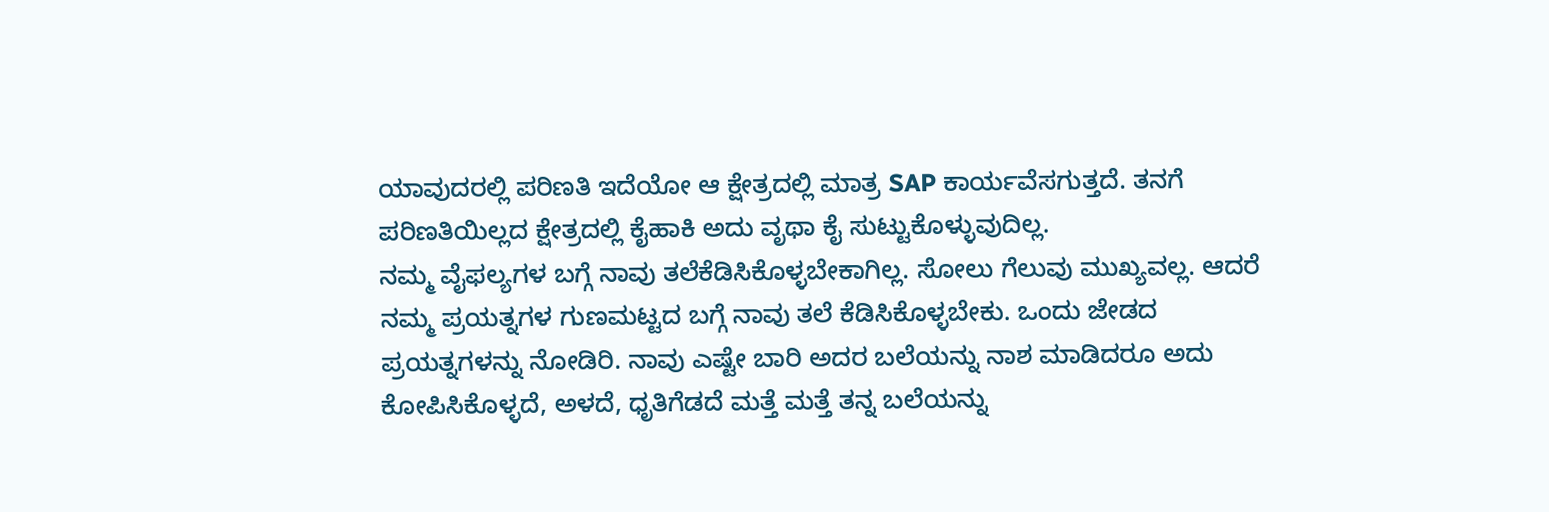ಯಾವುದರಲ್ಲಿ ಪರಿಣತಿ ಇದೆಯೋ ಆ ಕ್ಷೇತ್ರದಲ್ಲಿ ಮಾತ್ರ SAP ಕಾರ್ಯವೆಸಗುತ್ತದೆ. ತನಗೆ ಪರಿಣತಿಯಿಲ್ಲದ ಕ್ಷೇತ್ರದಲ್ಲಿ ಕೈಹಾಕಿ ಅದು ವೃಥಾ ಕೈ ಸುಟ್ಟುಕೊಳ್ಳುವುದಿಲ್ಲ.
ನಮ್ಮ ವೈಫಲ್ಯಗಳ ಬಗ್ಗೆ ನಾವು ತಲೆಕೆಡಿಸಿಕೊಳ್ಳಬೇಕಾಗಿಲ್ಲ. ಸೋಲು ಗೆಲುವು ಮುಖ್ಯವಲ್ಲ. ಆದರೆ ನಮ್ಮ ಪ್ರಯತ್ನಗಳ ಗುಣಮಟ್ಟದ ಬಗ್ಗೆ ನಾವು ತಲೆ ಕೆಡಿಸಿಕೊಳ್ಳಬೇಕು. ಒಂದು ಜೇಡದ ಪ್ರಯತ್ನಗಳನ್ನು ನೋಡಿರಿ. ನಾವು ಎಷ್ಟೇ ಬಾರಿ ಅದರ ಬಲೆಯನ್ನು ನಾಶ ಮಾಡಿದರೂ ಅದು ಕೋಪಿಸಿಕೊಳ್ಳದೆ, ಅಳದೆ, ಧೃತಿಗೆಡದೆ ಮತ್ತೆ ಮತ್ತೆ ತನ್ನ ಬಲೆಯನ್ನು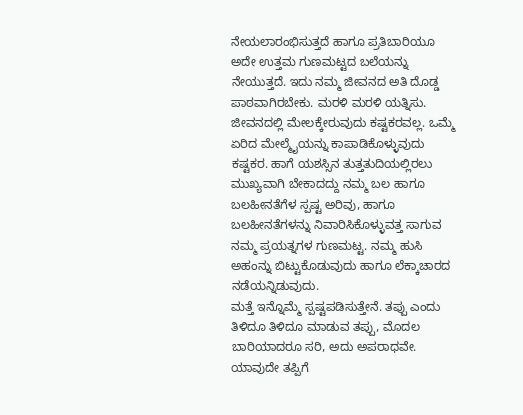ನೇಯಲಾರಂಭಿಸುತ್ತದೆ ಹಾಗೂ ಪ್ರತಿಬಾರಿಯೂ ಅದೇ ಉತ್ತಮ ಗುಣಮಟ್ಟದ ಬಲೆಯನ್ನು ನೇಯುತ್ತದೆ. ಇದು ನಮ್ಮ ಜೀವನದ ಅತಿ ದೊಡ್ಡ ಪಾಠವಾಗಿರಬೇಕು. ಮರಳಿ ಮರಳಿ ಯತ್ನಿಸು.
ಜೀವನದಲ್ಲಿ ಮೇಲಕ್ಕೇರುವುದು ಕಷ್ಟಕರವಲ್ಲ. ಒಮ್ಮೆ ಏರಿದ ಮೇಲ್ಮೈಯನ್ನು ಕಾಪಾಡಿಕೊಳ್ಳುವುದು ಕಷ್ಟಕರ. ಹಾಗೆ ಯಶಸ್ಸಿನ ತುತ್ತತುದಿಯಲ್ಲಿರಲು ಮುಖ್ಯವಾಗಿ ಬೇಕಾದದ್ದು ನಮ್ಮ ಬಲ ಹಾಗೂ ಬಲಹೀನತೆಗೆಳ ಸ್ಪಷ್ಟ ಅರಿವು, ಹಾಗೂ ಬಲಹೀನತೆಗಳನ್ನು ನಿವಾರಿಸಿಕೊಳ್ಳುವತ್ತ ಸಾಗುವ ನಮ್ಮ ಪ್ರಯತ್ನಗಳ ಗುಣಮಟ್ಟ. ನಮ್ಮ ಹುಸಿ ಅಹಂನ್ನು ಬಿಟ್ಟುಕೊಡುವುದು ಹಾಗೂ ಲೆಕ್ಕಾಚಾರದ ನಡೆಯನ್ನಿಡುವುದು.
ಮತ್ತೆ ಇನ್ನೊಮ್ಮೆ ಸ್ಪಷ್ಟಪಡಿಸುತ್ತೇನೆ. ತಪ್ಪು ಎಂದು ತಿಳಿದೂ ತಿಳಿದೂ ಮಾಡುವ ತಪ್ಪು, ಮೊದಲ ಬಾರಿಯಾದರೂ ಸರಿ, ಅದು ಅಪರಾಧವೇ. ಯಾವುದೇ ತಪ್ಪಿಗೆ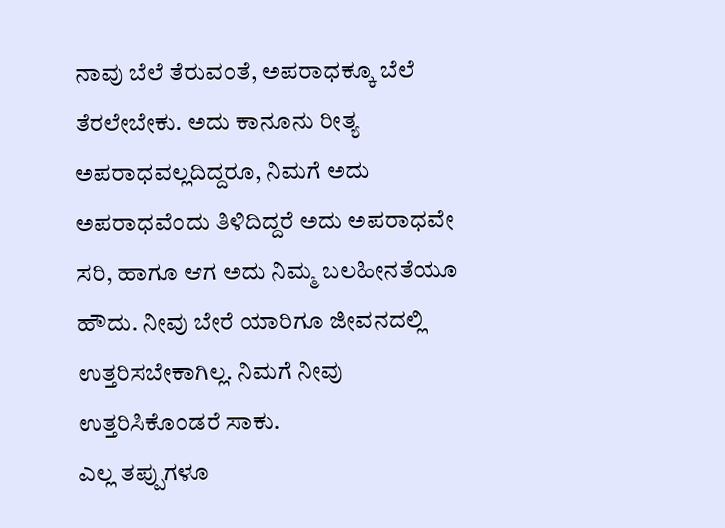ನಾವು ಬೆಲೆ ತೆರುವಂತೆ, ಅಪರಾಧಕ್ಕೂ ಬೆಲೆ ತೆರಲೇಬೇಕು. ಅದು ಕಾನೂನು ರೀತ್ಯ ಅಪರಾಧವಲ್ಲದಿದ್ದರೂ, ನಿಮಗೆ ಅದು ಅಪರಾಧವೆಂದು ತಿಳಿದಿದ್ದರೆ ಅದು ಅಪರಾಧವೇ ಸರಿ, ಹಾಗೂ ಆಗ ಅದು ನಿಮ್ಮ ಬಲಹೀನತೆಯೂ ಹೌದು. ನೀವು ಬೇರೆ ಯಾರಿಗೂ ಜೀವನದಲ್ಲಿ ಉತ್ತರಿಸಬೇಕಾಗಿಲ್ಲ. ನಿಮಗೆ ನೀವು ಉತ್ತರಿಸಿಕೊಂಡರೆ ಸಾಕು.
ಎಲ್ಲ ತಪ್ಪುಗಳೂ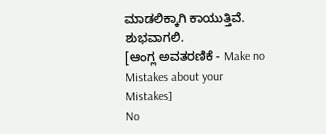ಮಾಡಲಿಕ್ಕಾಗಿ ಕಾಯುತ್ತಿವೆ. ಶುಭವಾಗಲಿ.
[ಆಂಗ್ಲ ಅವತರಣಿಕೆ - Make no Mistakes about your Mistakes]
No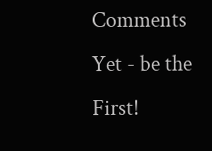Comments Yet - be the First!